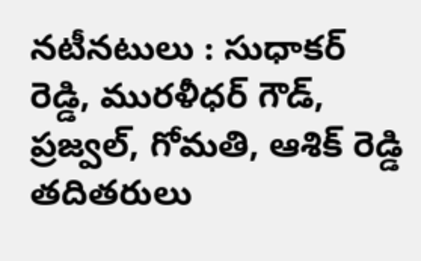నటీనటులు : సుధాకర్ రెడ్డి, మురళీధర్ గౌడ్, ప్రజ్వల్, గోమతి, ఆశిక్ రెడ్డి తదితరులు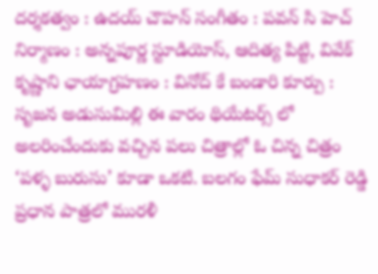దర్శకత్వం : ఉదయ్ చౌహన్ సంగీతం : పవన్ సి హెచ్ నిర్మాణం : అన్నపూర్ణ స్టూడియోస్, ఆదిత్య పిట్టి, వివేక్ కృష్ణాని ఛాయాగ్రహణం : వినోద్ కే బండారి కూర్పు : సృజన అడుసుమిల్లి ఈ వారం థియేటర్స్ లో అలరించేందుకు వచ్చిన పలు చిత్రాల్లో ఓ చిన్న చిత్రం ‘పళ్ళ బురుసు’ కూడా ఒకటి. బలగం ఫేమ్ సుధాకర్ రెడ్డి ప్రధాన పాత్రలో మురళీ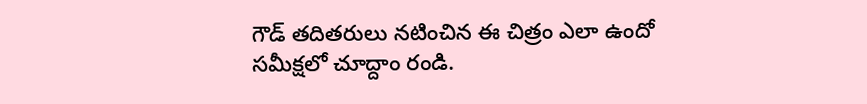గౌడ్ తదితరులు నటించిన ఈ చిత్రం ఎలా ఉందో సమీక్షలో చూద్దాం రండి.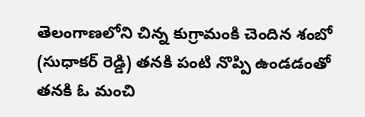తెలంగాణలోని చిన్న కుగ్రామంకి చెందిన శంబో (సుధాకర్ రెడ్డి) తనకి పంటి నొప్పి ఉండడంతో తనకి ఓ మంచి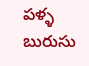పళ్ళ బురుసు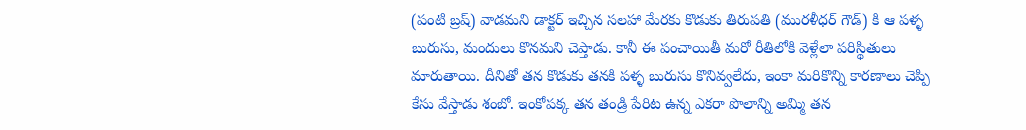(పంటి బ్రష్) వాడమని డాక్టర్ ఇచ్చిన సలహా మేరకు కొడుకు తిరుపతి (మురళీధర్ గౌడ్) కి ఆ పళ్ళ బురుసు, మందులు కొనమని చెప్తాడు. కానీ ఈ పంచాయితీ మరో రీతిలోకి వెళ్లేలా పరిస్థితులు మారుతాయి. దీనితో తన కొడుకు తనకి పళ్ళ బురుసు కొనివ్వలేదు, ఇంకా మరికొన్ని కారణాలు చెప్పి కేసు వేస్తాడు శంబో. ఇంకోపక్క తన తండ్రి పేరిట ఉన్న ఎకరా పొలాన్ని అమ్మి తన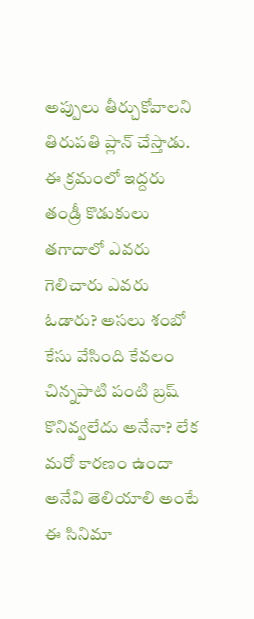అప్పులు తీర్చుకోవాలని తిరుపతి ప్లాన్ చేస్తాడు. ఈ క్రమంలో ఇద్దరు తండ్రీ కొడుకులు తగాదాలో ఎవరు గెలిచారు ఎవరు ఓడారు? అసలు శంబో కేసు వేసింది కేవలం చిన్నపాటి పంటి బ్రష్ కొనివ్వలేదు అనేనా? లేక మరో కారణం ఉందా అనేవి తెలియాలి అంటే ఈ సినిమా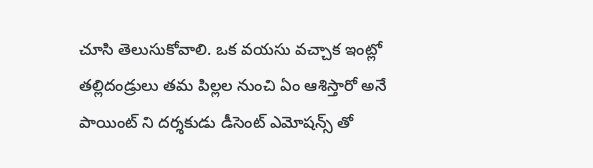చూసి తెలుసుకోవాలి. ఒక వయసు వచ్చాక ఇంట్లో తల్లిదండ్రులు తమ పిల్లల నుంచి ఏం ఆశిస్తారో అనే పాయింట్ ని దర్శకుడు డీసెంట్ ఎమోషన్స్ తో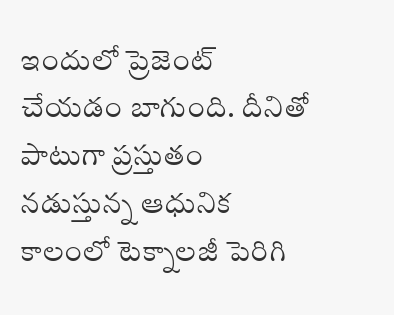ఇందులో ప్రెజెంట్ చేయడం బాగుంది. దీనితో పాటుగా ప్రస్తుతం నడుస్తున్న ఆధునిక కాలంలో టెక్నాలజీ పెరిగి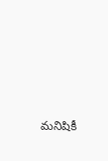మనిషికీ